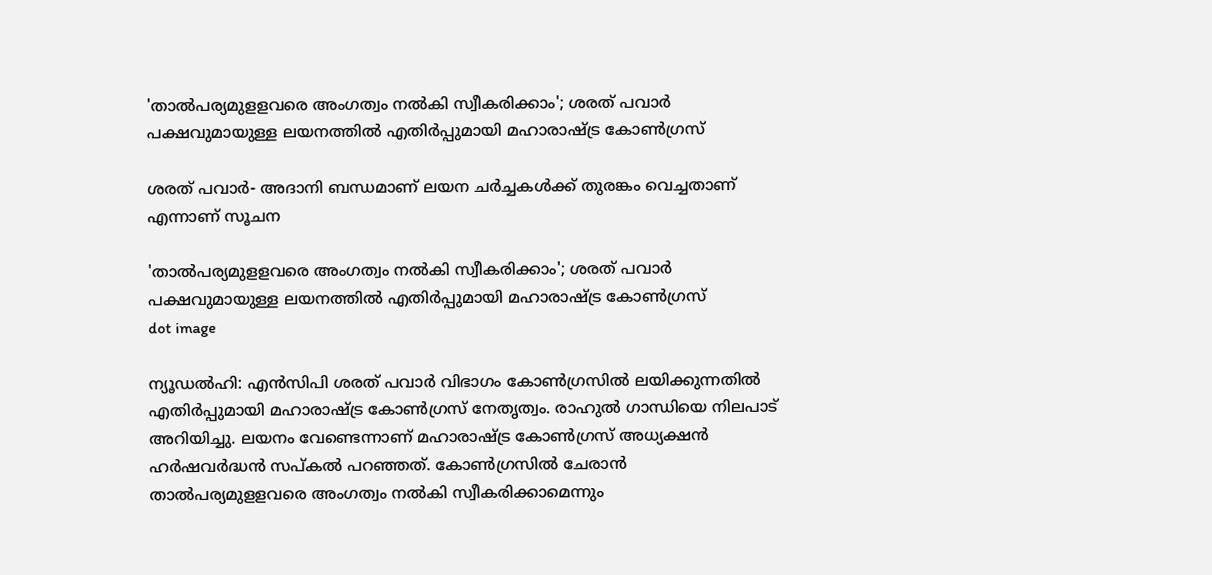'താൽപര്യമുളളവരെ അംഗത്വം നൽകി സ്വീകരിക്കാം'; ശരത് പവാർ പക്ഷവുമായുള്ള ലയനത്തിൽ എതിർപ്പുമായി മഹാരാഷ്ട്ര കോൺഗ്രസ്

ശരത് പവാര്‍- അദാനി ബന്ധമാണ് ലയന ചര്‍ച്ചകള്‍ക്ക് തുരങ്കം വെച്ചതാണ് എന്നാണ് സൂചന

'താൽപര്യമുളളവരെ അംഗത്വം നൽകി സ്വീകരിക്കാം'; ശരത് പവാർ പക്ഷവുമായുള്ള ലയനത്തിൽ എതിർപ്പുമായി മഹാരാഷ്ട്ര കോൺഗ്രസ്
dot image

ന്യൂഡല്‍ഹി: എന്‍സിപി ശരത് പവാര്‍ വിഭാഗം കോണ്‍ഗ്രസില്‍ ലയിക്കുന്നതില്‍ എതിര്‍പ്പുമായി മഹാരാഷ്ട്ര കോണ്‍ഗ്രസ് നേതൃത്വം. രാഹുല്‍ ഗാന്ധിയെ നിലപാട് അറിയിച്ചു. ലയനം വേണ്ടെന്നാണ് മഹാരാഷ്ട്ര കോണ്‍ഗ്രസ് അധ്യക്ഷന്‍ ഹര്‍ഷവര്‍ദ്ധന്‍ സപ്കല്‍ പറഞ്ഞത്. കോണ്‍ഗ്രസില്‍ ചേരാന്‍ താല്‍പര്യമുളളവരെ അംഗത്വം നല്‍കി സ്വീകരിക്കാമെന്നും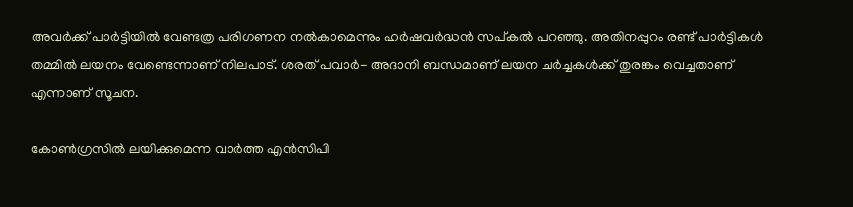അവര്‍ക്ക് പാര്‍ട്ടിയില്‍ വേണ്ടത്ര പരിഗണന നല്‍കാമെന്നും ഹര്‍ഷവര്‍ദ്ധന്‍ സപ്കല്‍ പറഞ്ഞു. അതിനപ്പുറം രണ്ട് പാര്‍ട്ടികള്‍ തമ്മില്‍ ലയനം വേണ്ടെന്നാണ് നിലപാട്. ശരത് പവാര്‍- അദാനി ബന്ധമാണ് ലയന ചര്‍ച്ചകള്‍ക്ക് തുരങ്കം വെച്ചതാണ് എന്നാണ് സൂചന.

കോണ്‍ഗ്രസില്‍ ലയിക്കുമെന്ന വാര്‍ത്ത എന്‍സിപി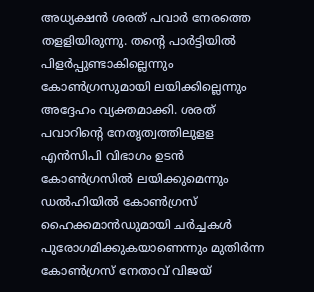അധ്യക്ഷന്‍ ശരത് പവാര്‍ നേരത്തെ തളളിയിരുന്നു. തന്റെ പാര്‍ട്ടിയില്‍ പിളര്‍പ്പുണ്ടാകില്ലെന്നും കോണ്‍ഗ്രസുമായി ലയിക്കില്ലെന്നും അദ്ദേഹം വ്യക്തമാക്കി. ശരത് പവാറിന്റെ നേതൃത്വത്തിലുളള എന്‍സിപി വിഭാഗം ഉടന്‍ കോണ്‍ഗ്രസില്‍ ലയിക്കുമെന്നും ഡല്‍ഹിയില്‍ കോണ്‍ഗ്രസ് ഹൈക്കമാന്‍ഡുമായി ചര്‍ച്ചകള്‍ പുരോഗമിക്കുകയാണെന്നും മുതിര്‍ന്ന കോണ്‍ഗ്രസ് നേതാവ് വിജയ്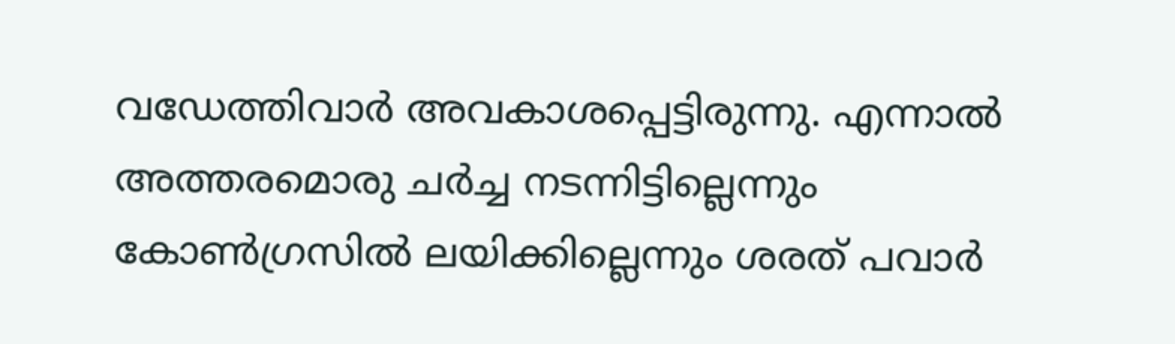വഡേത്തിവാര്‍ അവകാശപ്പെട്ടിരുന്നു. എന്നാല്‍ അത്തരമൊരു ചര്‍ച്ച നടന്നിട്ടില്ലെന്നും കോണ്‍ഗ്രസില്‍ ലയിക്കില്ലെന്നും ശരത് പവാര്‍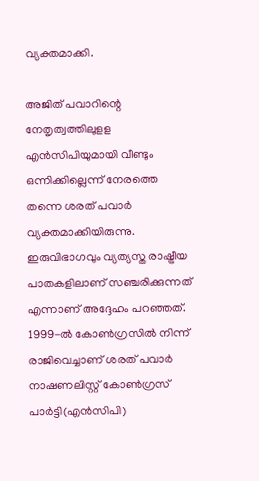വ്യക്തമാക്കി.

അജിത് പവാറിന്റെ നേതൃത്വത്തിലുളള എന്‍സിപിയുമായി വീണ്ടും ഒന്നിക്കില്ലെന്ന് നേരത്തെ തന്നെ ശരത് പവാര്‍ വ്യക്തമാക്കിയിരുന്നു. ഇരുവിഭാഗവും വ്യത്യസ്ത രാഷ്ട്രീയ പാതകളിലാണ് സഞ്ചരിക്കുന്നത് എന്നാണ് അദ്ദേഹം പറഞ്ഞത്. 1999-ല്‍ കോണ്‍ഗ്രസില്‍ നിന്ന് രാജിവെച്ചാണ് ശരത് പവാര്‍ നാഷണലിസ്റ്റ് കോണ്‍ഗ്രസ് പാര്‍ട്ടി(എന്‍സിപി)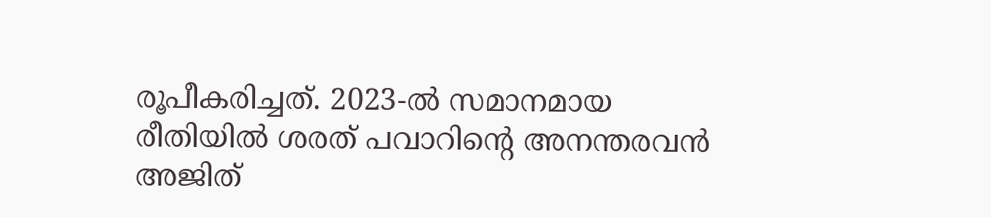രൂപീകരിച്ചത്. 2023-ല്‍ സമാനമായ രീതിയില്‍ ശരത് പവാറിന്റെ അനന്തരവന്‍ അജിത്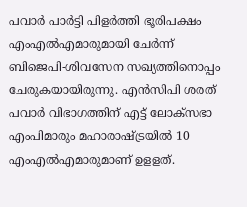പവാര്‍ പാര്‍ട്ടി പിളര്‍ത്തി ഭൂരിപക്ഷം എംഎല്‍എമാരുമായി ചേര്‍ന്ന് ബിജെപി-ശിവസേന സഖ്യത്തിനൊപ്പം ചേരുകയായിരുന്നു. എന്‍സിപി ശരത് പവാര്‍ വിഭാഗത്തിന് എട്ട് ലോക്‌സഭാ എംപിമാരും മഹാരാഷ്ട്രയില്‍ 10 എംഎല്‍എമാരുമാണ് ഉളളത്.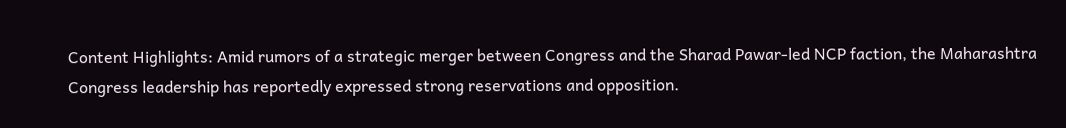Content Highlights: Amid rumors of a strategic merger between Congress and the Sharad Pawar-led NCP faction, the Maharashtra Congress leadership has reportedly expressed strong reservations and opposition.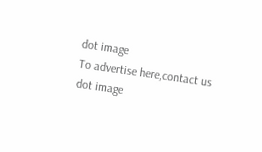dot image
To advertise here,contact us
dot image